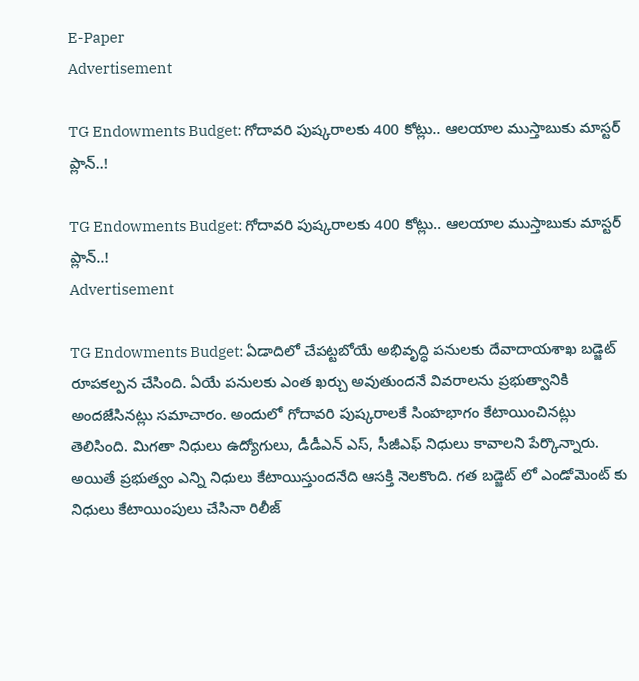E-Paper
Advertisement

TG Endowments Budget: గోదావరి పుష్కరాలకు 400 కోట్లు.. ఆలయాల ముస్తాబుకు మాస్టర్ ప్లాన్..!

TG Endowments Budget: గోదావరి పుష్కరాలకు 400 కోట్లు.. ఆలయాల ముస్తాబుకు మాస్టర్ ప్లాన్..!
Advertisement

TG Endowments Budget: ఏడాదిలో చేపట్టబోయే అభివృద్ధి పనులకు దేవాదాయశాఖ బడ్జెట్ రూపకల్పన చేసింది. ఏయే పనులకు ఎంత ఖర్చు అవుతుందనే వివరాలను ప్రభుత్వానికి అందజేసినట్లు సమాచారం. అందులో గోదావరి పుష్కరాలకే సింహభాగం కేటాయించినట్లు తెలిసింది. మిగతా నిధులు ఉద్యోగులు, డీడీఎన్ ఎస్, సీజీఎఫ్ నిధులు కావాలని పేర్కొన్నారు. అయితే ప్రభుత్వం ఎన్ని నిధులు కేటాయిస్తుందనేది ఆసక్తి నెలకొంది. గత బడ్జెట్ లో ఎండోమెంట్ కు నిధులు కేటాయింపులు చేసినా రిలీజ్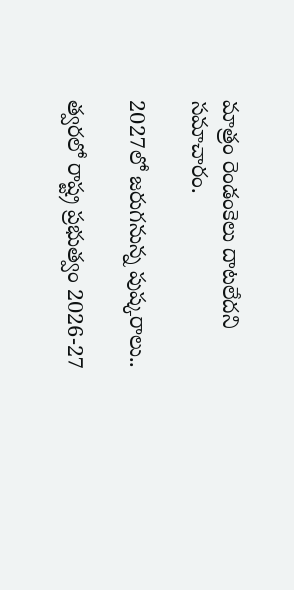మాత్రం రెండంకెలు దాటలేదని సమాచారం.

2027లో జరుగనున్న పుష్కరాలు..

త్వరలో రాష్ట్ర ప్రభుత్వం 2026-27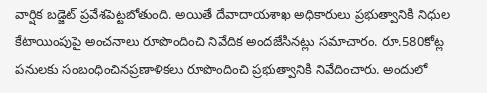వార్షిక బడ్జెట్ ప్రవేశపెట్టబోతుంది. అయితే దేవాదాయశాఖ అధికారులు ప్రభుత్వానికి నిధుల కేటాయింపుపై అంచనాలు రూపొందించి నివేదిక అందజేసినట్లు సమాచారం. రూ.580కోట్ల పనులకు సంబంధించినప్రణాళికలు రూపొందించి ప్రభుత్వానికి నివేదించారు. అందులో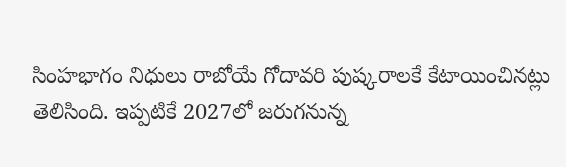సింహభాగం నిధులు రాబోయే గోదావరి పుష్కరాలకే కేటాయించినట్లు తెలిసింది. ఇప్పటికే 2027లో జరుగనున్న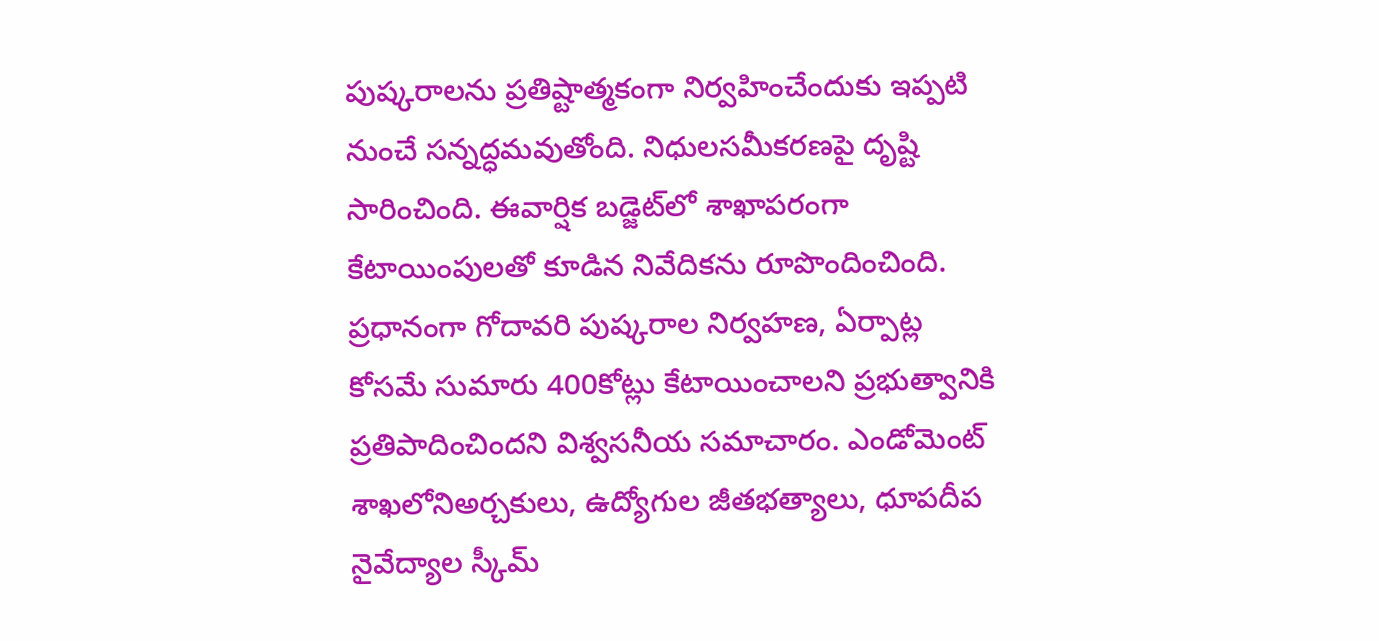పుష్కరాలను ప్రతిష్టాత్మకంగా నిర్వహించేందుకు ఇప్పటి నుంచే సన్నద్ధమవుతోంది. నిధులసమీకరణపై దృష్టి సారించింది. ఈవార్షిక బడ్జెట్‌లో శాఖాపరంగా కేటాయింపులతో కూడిన నివేదికను రూపొందించింది. ప్రధానంగా గోదావరి పుష్కరాల నిర్వహణ, ఏర్పాట్ల కోసమే సుమారు 400కోట్లు కేటాయించాలని ప్రభుత్వానికి ప్రతిపాదించిందని విశ్వసనీయ సమాచారం. ఎండోమెంట్ శాఖలోనిఅర్చకులు, ఉద్యోగుల జీతభత్యాలు, ధూపదీప నైవేద్యాల స్కీమ్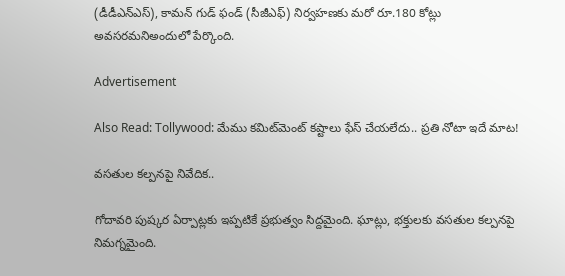(డీడీఎన్‌ఎస్), కామన్ గుడ్ ఫండ్ (సీజీఎఫ్) నిర్వహణకు మరో రూ.180 కోట్లు అవసరమనిఅందులో పేర్కొంది.

Advertisement

Also Read: Tollywood: మేము కమిట్‌మెంట్ కష్టాలు ఫేస్ చేయలేదు.. ప్రతి నోటా ఇదే మాట!

వసతుల కల్పనపై నివేదిక..

గోదావరి పుష్కర ఏర్పాట్లకు ఇప్పటికే ప్రభుత్వం సిద్దమైంది. ఘాట్లు, భక్తులకు వసతుల కల్పనపై నిమగ్నమైంది.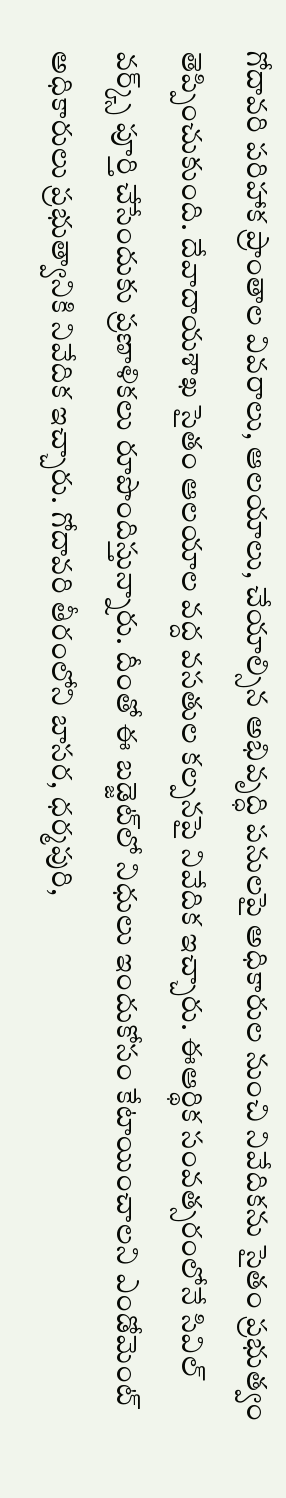గోదావరి పరిహాక ప్రాంతాల వివరాలు, ఆలయాలు, చేయాల్సిన అభివృద్ధి పనులపై అధికారుల నుంచి నివేదికను సైతం ప్రభుత్వం తెప్పించుకుంది. దేవాదాయశాఖ సైతం ఆలయాల వద్ద వసతుల కల్పనపై నివేదిక ఇచ్చారు. ఈఆర్థిక సంవత్సరంలోనే సివిల్ వర్క్స్ పూర్తి చేసేందుకు ప్రణాళికలు రూపొందిస్తున్నారు. దీంతో ఈ బడ్జెట్‌లో నిధులు ఇందుకోసం కేటాయించాలని ఎండోమెంట్ అధికారులు ప్రభుత్వానికి నివేదిక ఇచ్చారు. గోదావరి తీరంలోని బాసర, ధర్మపురి,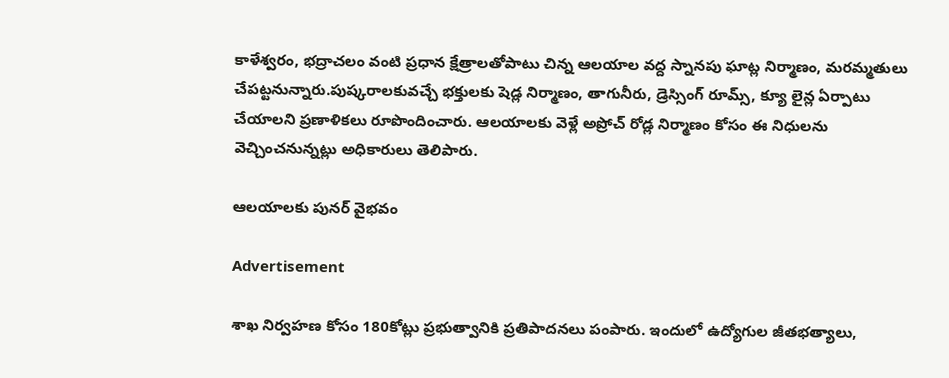కాళేశ్వరం, భద్రాచలం వంటి ప్రధాన క్షేత్రాలతోపాటు చిన్న ఆలయాల వద్ద స్నానపు ఘాట్ల నిర్మాణం, మరమ్మతులు చేపట్టనున్నారు.పుష్కరాలకువచ్చే భక్తులకు షెడ్ల నిర్మాణం, తాగునీరు, డ్రెస్సింగ్ రూమ్స్, క్యూ లైన్ల ఏర్పాటు చేయాలని ప్రణాళికలు రూపొందించారు. ఆలయాలకు వెళ్లే అప్రోచ్ రోడ్ల నిర్మాణం కోసం ఈ నిధులను వెచ్చించనున్నట్లు అధికారులు తెలిపారు.

ఆలయాలకు పునర్ వైభవం

Advertisement

శాఖ నిర్వహణ కోసం 180కోట్లు ప్రభుత్వానికి ప్రతిపాదనలు పంపారు. ఇందులో ఉద్యోగుల జీతభత్యాలు,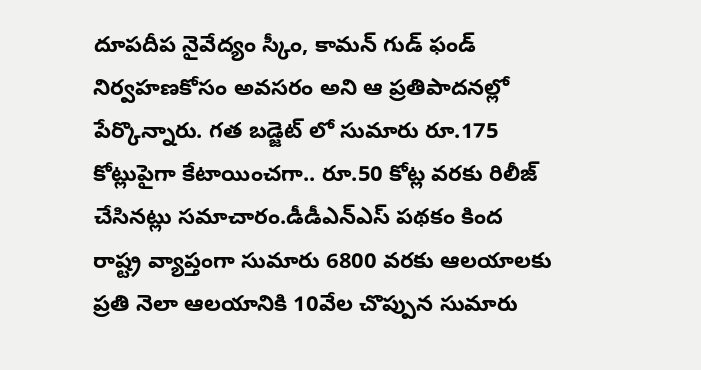దూపదీప నైవేద్యం స్కీం, కామన్ గుడ్ ఫండ్ నిర్వహణకోసం అవసరం అని ఆ ప్రతిపాదనల్లో పేర్కొన్నారు. గత బడ్జెట్ లో సుమారు రూ.175 కోట్లుపైగా కేటాయించగా.. రూ.50 కోట్ల వరకు రిలీజ్ చేసినట్లు సమాచారం.డీడీఎన్ఎస్ పథకం కింద రాష్ట్ర వ్యాప్తంగా సుమారు 6800 వరకు ఆలయాలకు ప్రతి నెలా ఆలయానికి 10వేల చొప్పున సుమారు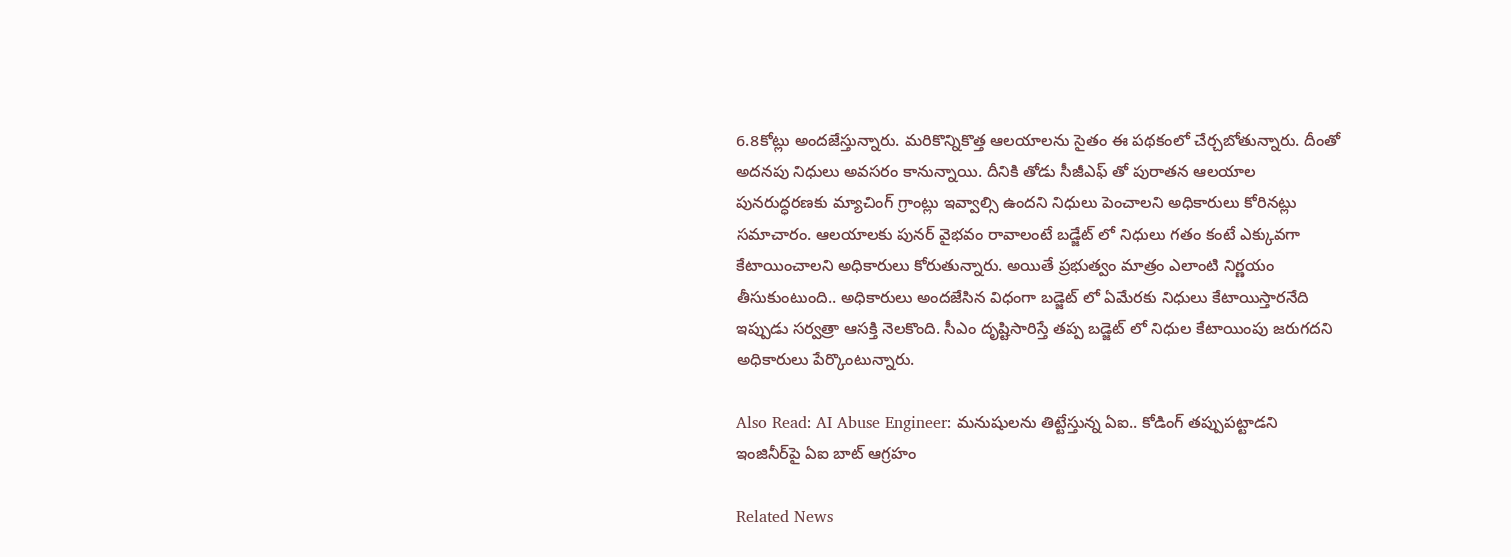6.8కోట్లు అందజేస్తున్నారు. మరికొన్నికొత్త ఆలయాలను సైతం ఈ పథకంలో చేర్చబోతున్నారు. దీంతో అదనపు నిధులు అవసరం కానున్నాయి. దీనికి తోడు సీజీఎఫ్ తో పురాతన ఆలయాల పునరుద్ధరణకు మ్యాచింగ్ గ్రాంట్లు ఇవ్వాల్సి ఉందని నిధులు పెంచాలని అధికారులు కోరినట్లు సమాచారం. ఆలయాలకు పునర్ వైభవం రావాలంటే బడ్జేట్ లో నిధులు గతం కంటే ఎక్కువగా కేటాయించాలని అధికారులు కోరుతున్నారు. అయితే ప్రభుత్వం మాత్రం ఎలాంటి నిర్ణయం తీసుకుంటుంది.. అధికారులు అందజేసిన విధంగా బడ్జెట్ లో ఏమేరకు నిధులు కేటాయిస్తారనేది ఇప్పుడు సర్వత్రా ఆసక్తి నెలకొంది. సీఎం దృష్టిసారిస్తే తప్ప బడ్జెట్ లో నిధుల కేటాయింపు జరుగదని అధికారులు పేర్కొంటున్నారు.

Also Read: AI Abuse Engineer: మనుషులను తిట్టేస్తున్న ఏఐ.. కోడింగ్ తప్పుపట్టాడని ఇంజినీర్‌పై ఏఐ బాట్ ఆగ్రహం

Related News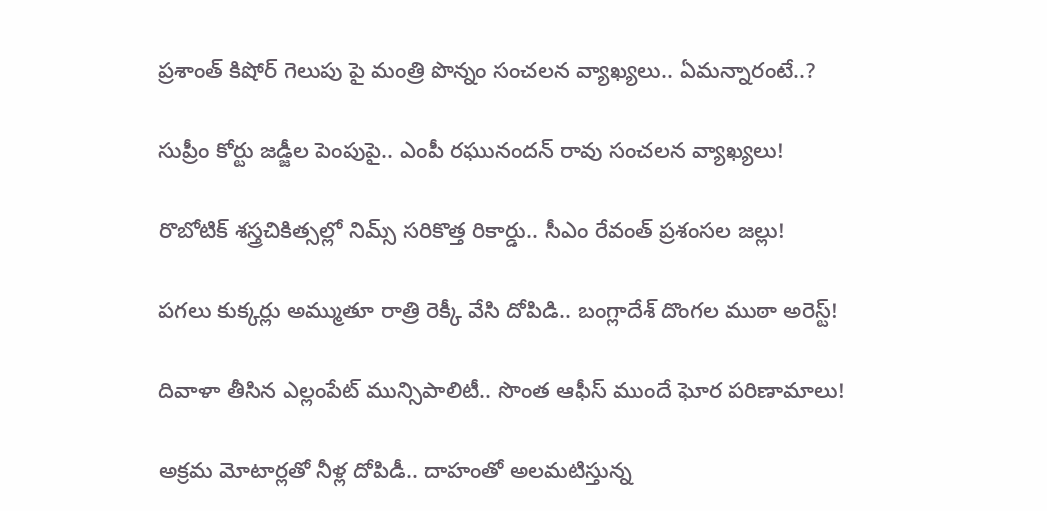ప్రశాంత్ కిషోర్ గెలుపు పై మంత్రి పొన్నం సంచలన వ్యాఖ్యలు.. ఏమన్నారంటే..?

సుప్రీం కోర్టు జడ్జీల పెంపుపై.. ఎంపీ రఘునందన్ రావు సంచలన వ్యాఖ్యలు!

రొబోటిక్ శస్త్రచికిత్సల్లో నిమ్స్ సరికొత్త రికార్డు.. సీఎం రేవంత్ ప్రశంసల జల్లు!

పగలు కుక్కర్లు అమ్ముతూ రాత్రి రెక్కీ వేసి దోపిడి.. బంగ్లాదేశ్ దొంగల ముఠా అరెస్ట్!

దివాళా తీసిన ఎల్లంపేట్ మున్సిపాలిటీ.. సొంత ఆఫీస్ ముందే ఘోర పరిణామాలు!

అక్రమ మోటార్లతో నీళ్ల దోపిడీ.. దాహంతో అలమటిస్తున్న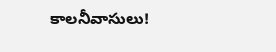కాలనీవాసులు!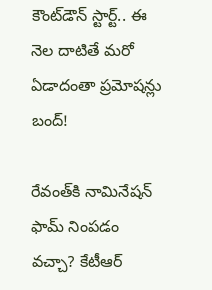కౌంట్‌డౌన్ స్టార్ట్.. ఈ నెల దాటితే మరో ఏడాదంతా ప్రమోషన్లు బంద్!

రేవంత్‌కి నామినేషన్ ఫామ్ నింపడం వచ్చా? కేటీఆర్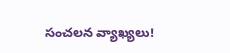సంచలన వ్యాఖ్యలు!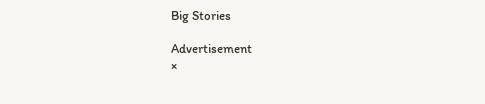Big Stories

Advertisement
×